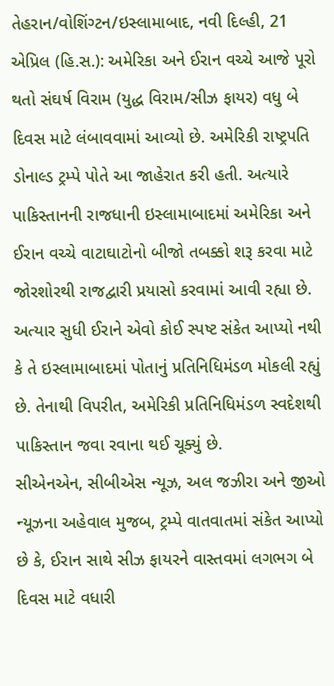તેહરાન/વોશિંગ્ટન/ઇસ્લામાબાદ, નવી દિલ્હી, 21 એપ્રિલ (હિ.સ.): અમેરિકા અને ઈરાન વચ્ચે આજે પૂરો થતો સંઘર્ષ વિરામ (યુદ્ધ વિરામ/સીઝ ફાયર) વધુ બે દિવસ માટે લંબાવવામાં આવ્યો છે. અમેરિકી રાષ્ટ્રપતિ ડોનાલ્ડ ટ્રમ્પે પોતે આ જાહેરાત કરી હતી. અત્યારે પાકિસ્તાનની રાજધાની ઇસ્લામાબાદમાં અમેરિકા અને ઈરાન વચ્ચે વાટાઘાટોનો બીજો તબક્કો શરૂ કરવા માટે જોરશોરથી રાજદ્વારી પ્રયાસો કરવામાં આવી રહ્યા છે. અત્યાર સુધી ઈરાને એવો કોઈ સ્પષ્ટ સંકેત આપ્યો નથી કે તે ઇસ્લામાબાદમાં પોતાનું પ્રતિનિધિમંડળ મોકલી રહ્યું છે. તેનાથી વિપરીત, અમેરિકી પ્રતિનિધિમંડળ સ્વદેશથી પાકિસ્તાન જવા રવાના થઈ ચૂક્યું છે.
સીએનએન, સીબીએસ ન્યૂઝ, અલ જઝીરા અને જીઓ ન્યૂઝના અહેવાલ મુજબ, ટ્રમ્પે વાતવાતમાં સંકેત આપ્યો છે કે, ઈરાન સાથે સીઝ ફાયરને વાસ્તવમાં લગભગ બે દિવસ માટે વધારી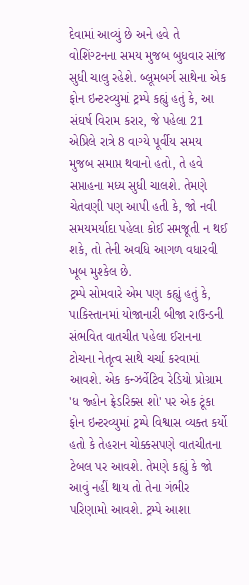દેવામાં આવ્યું છે અને હવે તે વોશિંગ્ટનના સમય મુજબ બુધવાર સાંજ સુધી ચાલુ રહેશે. બ્લૂમબર્ગ સાથેના એક ફોન ઇન્ટરવ્યુમાં ટ્રમ્પે કહ્યું હતું કે, આ સંઘર્ષ વિરામ કરાર, જે પહેલા 21 એપ્રિલે રાત્રે 8 વાગ્યે પૂર્વીય સમય મુજબ સમાપ્ત થવાનો હતો, તે હવે સપ્તાહના મધ્ય સુધી ચાલશે. તેમણે ચેતવણી પણ આપી હતી કે, જો નવી સમયમર્યાદા પહેલા કોઈ સમજૂતી ન થઈ શકે, તો તેની અવધિ આગળ વધારવી ખૂબ મુશ્કેલ છે.
ટ્રમ્પે સોમવારે એમ પણ કહ્યું હતું કે, પાકિસ્તાનમાં યોજાનારી બીજા રાઉન્ડની સંભવિત વાતચીત પહેલા ઈરાનના ટોચના નેતૃત્વ સાથે ચર્ચા કરવામાં આવશે. એક કન્ઝર્વેટિવ રેડિયો પ્રોગ્રામ 'ધ જ્હોન ફ્રેડરિક્સ શો' પર એક ટૂંકા ફોન ઇન્ટરવ્યુમાં ટ્રમ્પે વિશ્વાસ વ્યક્ત કર્યો હતો કે તેહરાન ચોક્કસપણે વાતચીતના ટેબલ પર આવશે. તેમણે કહ્યું કે જો આવું નહીં થાય તો તેના ગંભીર પરિણામો આવશે. ટ્રમ્પે આશા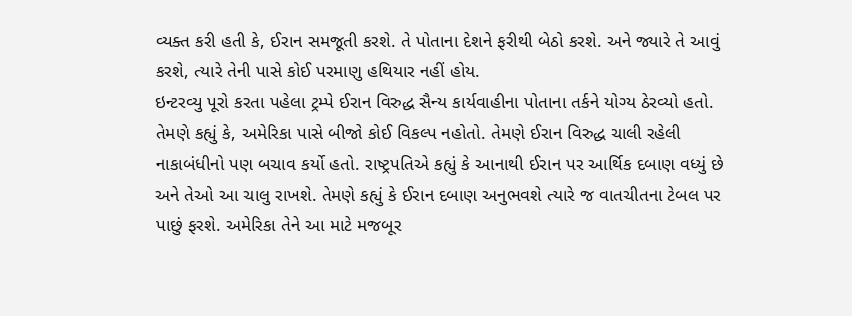વ્યક્ત કરી હતી કે, ઈરાન સમજૂતી કરશે. તે પોતાના દેશને ફરીથી બેઠો કરશે. અને જ્યારે તે આવું કરશે, ત્યારે તેની પાસે કોઈ પરમાણુ હથિયાર નહીં હોય.
ઇન્ટરવ્યુ પૂરો કરતા પહેલા ટ્રમ્પે ઈરાન વિરુદ્ધ સૈન્ય કાર્યવાહીના પોતાના તર્કને યોગ્ય ઠેરવ્યો હતો. તેમણે કહ્યું કે, અમેરિકા પાસે બીજો કોઈ વિકલ્પ નહોતો. તેમણે ઈરાન વિરુદ્ધ ચાલી રહેલી નાકાબંધીનો પણ બચાવ કર્યો હતો. રાષ્ટ્રપતિએ કહ્યું કે આનાથી ઈરાન પર આર્થિક દબાણ વધ્યું છે અને તેઓ આ ચાલુ રાખશે. તેમણે કહ્યું કે ઈરાન દબાણ અનુભવશે ત્યારે જ વાતચીતના ટેબલ પર પાછું ફરશે. અમેરિકા તેને આ માટે મજબૂર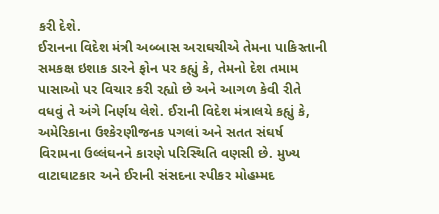કરી દેશે.
ઈરાનના વિદેશ મંત્રી અબ્બાસ અરાઘચીએ તેમના પાકિસ્તાની સમકક્ષ ઇશાક ડારને ફોન પર કહ્યું કે, તેમનો દેશ તમામ પાસાઓ પર વિચાર કરી રહ્યો છે અને આગળ કેવી રીતે વધવું તે અંગે નિર્ણય લેશે. ઈરાની વિદેશ મંત્રાલયે કહ્યું કે, અમેરિકાના ઉશ્કેરણીજનક પગલાં અને સતત સંઘર્ષ વિરામના ઉલ્લંઘનને કારણે પરિસ્થિતિ વણસી છે. મુખ્ય વાટાઘાટકાર અને ઈરાની સંસદના સ્પીકર મોહમ્મદ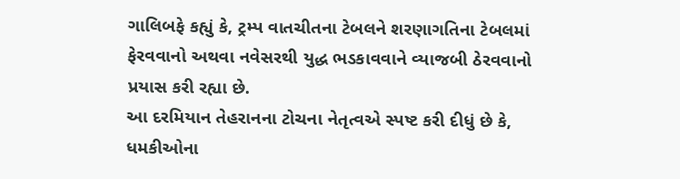ગાલિબફે કહ્યું કે, ટ્રમ્પ વાતચીતના ટેબલને શરણાગતિના ટેબલમાં ફેરવવાનો અથવા નવેસરથી યુદ્ધ ભડકાવવાને વ્યાજબી ઠેરવવાનો પ્રયાસ કરી રહ્યા છે.
આ દરમિયાન તેહરાનના ટોચના નેતૃત્વએ સ્પષ્ટ કરી દીધું છે કે, ધમકીઓના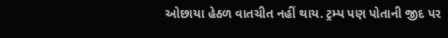ઓછાયા હેઠળ વાતચીત નહીં થાય. ટ્રમ્પ પણ પોતાની જીદ પર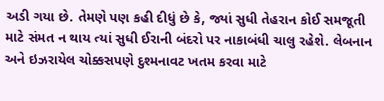અડી ગયા છે. તેમણે પણ કહી દીધું છે કે, જ્યાં સુધી તેહરાન કોઈ સમજૂતી માટે સંમત ન થાય ત્યાં સુધી ઈરાની બંદરો પર નાકાબંધી ચાલુ રહેશે. લેબનાન અને ઇઝરાયેલ ચોક્કસપણે દુશ્મનાવટ ખતમ કરવા માટે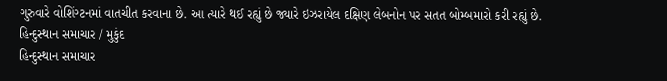ગુરુવારે વોશિંગ્ટનમાં વાતચીત કરવાના છે. આ ત્યારે થઈ રહ્યું છે જ્યારે ઇઝરાયેલ દક્ષિણ લેબનોન પર સતત બોમ્બમારો કરી રહ્યું છે.
હિન્દુસ્થાન સમાચાર / મુકુંદ
હિન્દુસ્થાન સમાચાર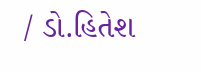/ ડો.હિતેશ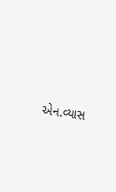એન.વ્યાસ